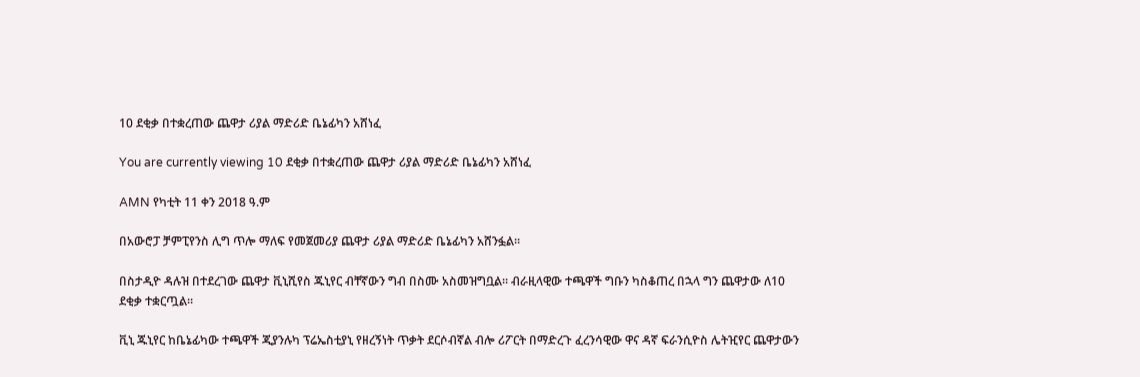10 ደቂቃ በተቋረጠው ጨዋታ ሪያል ማድሪድ ቤኔፊካን አሸነፈ

You are currently viewing 10 ደቂቃ በተቋረጠው ጨዋታ ሪያል ማድሪድ ቤኔፊካን አሸነፈ

AMN የካቲት 11 ቀን 2018 ዓ.ም

በአውሮፓ ቻምፒየንስ ሊግ ጥሎ ማለፍ የመጀመሪያ ጨዋታ ሪያል ማድሪድ ቤኔፊካን አሸንፏል።

በስታዲዮ ዳሉዝ በተደረገው ጨዋታ ቪኒሺየስ ጁኒየር ብቸኛውን ግብ በስሙ አስመዝግቧል። ብራዚላዊው ተጫዋች ግቡን ካስቆጠረ በኋላ ግን ጨዋታው ለ10 ደቂቃ ተቋርጧል።

ቪኒ ጁኒየር ከቤኔፊካው ተጫዋች ጂያንሉካ ፕሬኤስቲያኒ የዘረኝነት ጥቃት ደርሶብኛል ብሎ ሪፖርት በማድረጉ ፈረንሳዊው ዋና ዳኛ ፍራንሲዮስ ሌትዢየር ጨዋታውን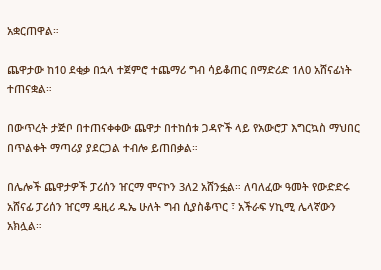አቋርጠዋል።

ጨዋታው ከ10 ደቂቃ በኋላ ተጀምሮ ተጨማሪ ግብ ሳይቆጠር በማድሪድ 1ለ0 አሸናፊነት ተጠናቋል።

በውጥረት ታጅቦ በተጠናቀቀው ጨዋታ በተከሰቱ ጋዳዮች ላይ የአውሮፓ እግርኳስ ማህበር በጥልቀት ማጣሪያ ያደርጋል ተብሎ ይጠበቃል።

በሌሎች ጨዋታዎች ፓሪሰን ዠርማ ሞናኮን 3ለ2 አሸንፏል። ለባለፈው ዓመት የውድድሩ አሸናፊ ፓሪሰን ዠርማ ዴዚሪ ዱኤ ሁለት ግብ ሲያስቆጥር ፣ አችራፍ ሃኪሚ ሌላኛውን አክሏል።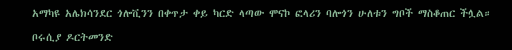አማካዩ አሌክሳንደር ጎሎቪንን በቀጥታ ቀይ ካርድ ላጣው ሞናኮ ፎላሪን ባሎጎን ሁለቱን ግቦች ማስቆጠር ችሏል።

ቦሩሲያ ዶርትመንድ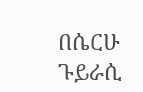በሴርሁ ጉይራሲ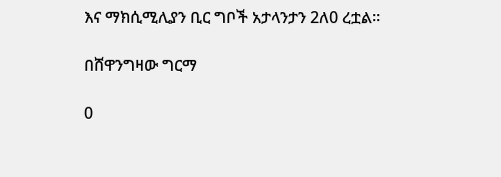እና ማክሲሚሊያን ቢር ግቦች አታላንታን 2ለ0 ረቷል።

በሸዋንግዛው ግርማ

0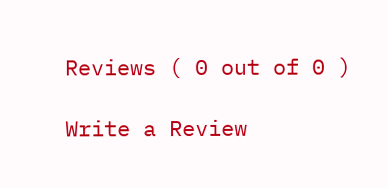Reviews ( 0 out of 0 )

Write a Review